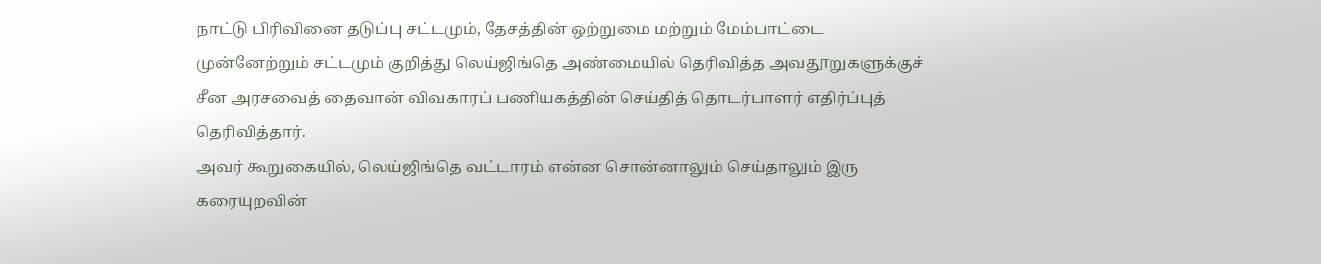நாட்டு பிரிவினை தடுப்பு சட்டமும், தேசத்தின் ஒற்றுமை மற்றும் மேம்பாட்டை முன்னேற்றும் சட்டமும் குறித்து லெய்ஜிங்தெ அண்மையில் தெரிவித்த அவதூறுகளுக்குச் சீன அரசவைத் தைவான் விவகாரப் பணியகத்தின் செய்தித் தொடர்பாளர் எதிர்ப்புத் தெரிவித்தார்.
அவர் கூறுகையில், லெய்ஜிங்தெ வட்டாரம் என்ன சொன்னாலும் செய்தாலும் இரு கரையுறவின்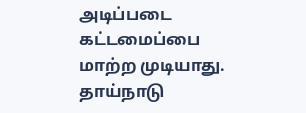அடிப்படை கட்டமைப்பை மாற்ற முடியாது. தாய்நாடு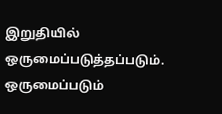இறுதியில் ஒருமைப்படுத்தப்படும். ஒருமைப்படும்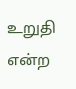உறுதி என்ற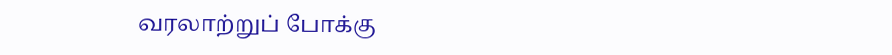வரலாற்றுப் போக்கு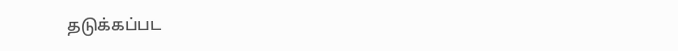தடுக்கப்பட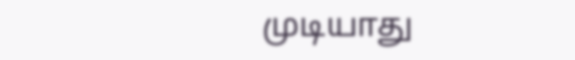முடியாது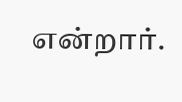என்றார்.